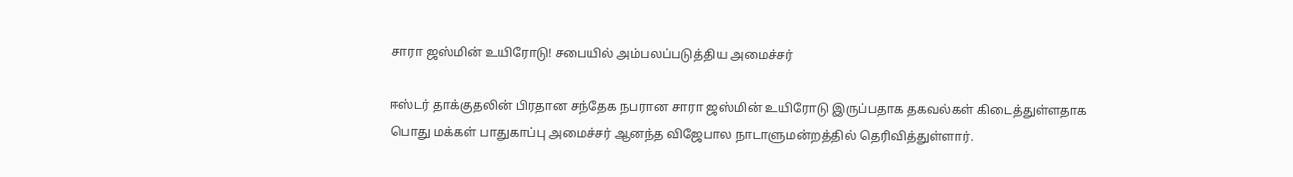சாரா ஜஸ்மின் உயிரோடு! சபையில் அம்பலப்படுத்திய அமைச்சர்

ஈஸ்டர் தாக்குதலின் பிரதான சந்தேக நபரான சாரா ஜஸ்மின் உயிரோடு இருப்பதாக தகவல்கள் கிடைத்துள்ளதாக பொது மக்கள் பாதுகாப்பு அமைச்சர் ஆனந்த விஜேபால நாடாளுமன்றத்தில் தெரிவித்துள்ளார்.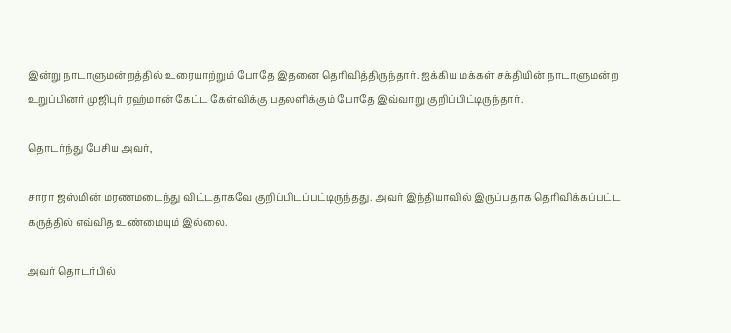இன்று நாடாளுமன்றத்தில் உரையாற்றும் போதே இதனை தெரிவித்திருந்தார். ஐக்கிய மக்கள் சக்தியின் நாடாளுமன்ற உறுப்பினர் முஜிபுர் ரஹ்மான் கேட்ட கேள்விக்கு பதலளிக்கும் போதே இவ்வாறு குறிப்பிட்டிருந்தார்.

தொடர்ந்து பேசிய அவர்,

சாரா ஜஸ்மின் மரணமடைந்து விட்டதாகவே குறிப்பிடப்பட்டிருந்தது. அவர் இந்தியாவில் இருப்பதாக தெரிவிக்கப்பட்ட கருத்தில் எவ்வித உண்மையும் இல்லை.

அவர் தொடர்பில்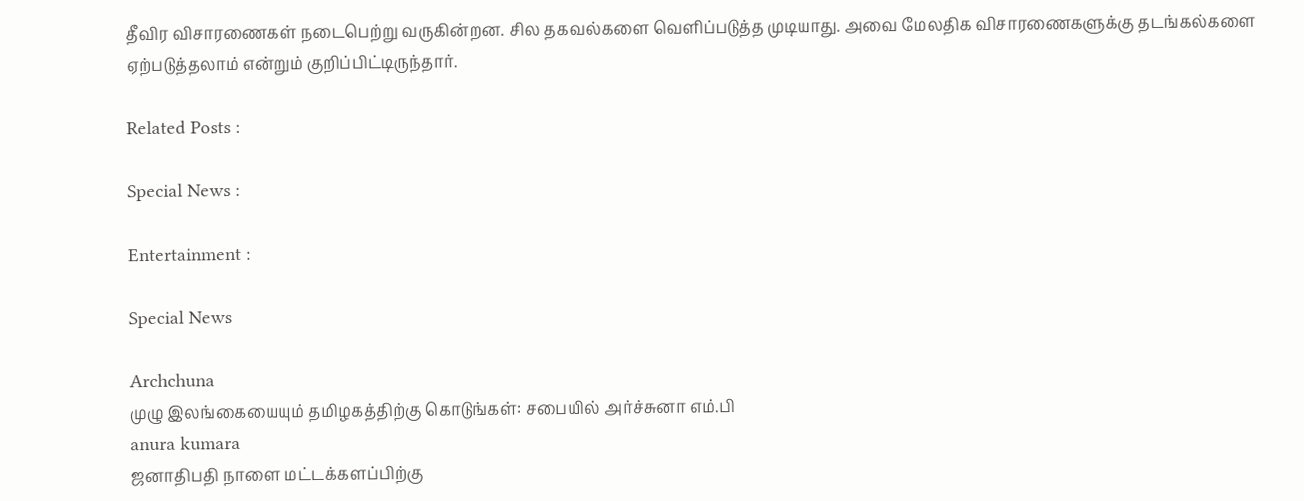தீவிர விசாரணைகள் நடைபெற்று வருகின்றன. சில தகவல்களை வெளிப்படுத்த முடியாது. அவை மேலதிக விசாரணைகளுக்கு தடங்கல்களை ஏற்படுத்தலாம் என்றும் குறிப்பிட்டிருந்தார்.

Related Posts :

Special News :

Entertainment :

Special News

Archchuna
முழு இலங்கையையும் தமிழகத்திற்கு கொடுங்கள்: சபையில் அர்ச்சுனா எம்.பி
anura kumara
ஜனாதிபதி நாளை மட்டக்களப்பிற்கு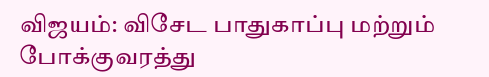விஜயம்: விசேட பாதுகாப்பு மற்றும் போக்குவரத்து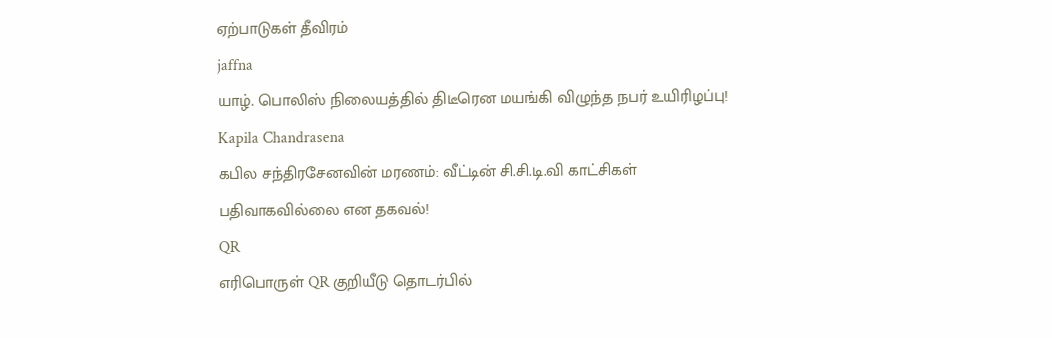ஏற்பாடுகள் தீவிரம்
jaffna
யாழ். பொலிஸ் நிலையத்தில் திடீரென மயங்கி விழுந்த நபர் உயிரிழப்பு!
Kapila Chandrasena
கபில சந்திரசேனவின் மரணம்: வீட்டின் சி.சி.டி.வி காட்சிகள் பதிவாகவில்லை என தகவல்!
QR
எரிபொருள் QR குறியீடு தொடர்பில்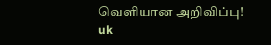வெளியான அறிவிப்பு!
uk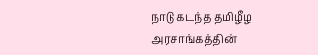நாடு கடந்த தமிழீழ அரசாங்கத்தின்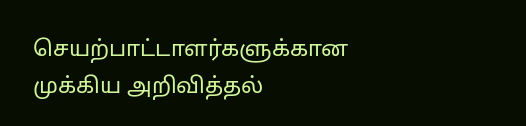செயற்பாட்டாளர்களுக்கான முக்கிய அறிவித்தல்